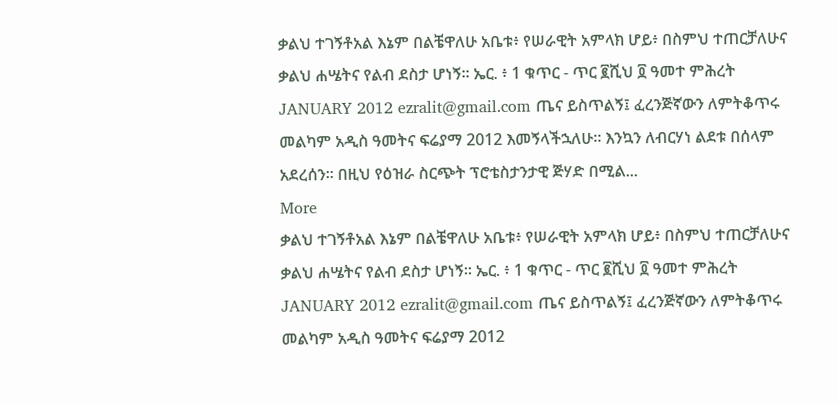ቃልህ ተገኝቶአል እኔም በልቼዋለሁ አቤቱ፥ የሠራዊት አምላክ ሆይ፥ በስምህ ተጠርቻለሁና ቃልህ ሐሤትና የልብ ደስታ ሆነኝ። ኤር. ፥ 1 ቁጥር - ጥር ፪ሺህ ፬ ዓመተ ምሕረት JANUARY 2012 ezralit@gmail.com ጤና ይስጥልኝ፤ ፈረንጅኛውን ለምትቆጥሩ መልካም አዲስ ዓመትና ፍሬያማ 2012 እመኝላችኋለሁ። እንኳን ለብርሃነ ልደቱ በሰላም አደረሰን። በዚህ የዕዝራ ስርጭት ፕሮቴስታንታዊ ጅሃድ በሚል...
More
ቃልህ ተገኝቶአል እኔም በልቼዋለሁ አቤቱ፥ የሠራዊት አምላክ ሆይ፥ በስምህ ተጠርቻለሁና ቃልህ ሐሤትና የልብ ደስታ ሆነኝ። ኤር. ፥ 1 ቁጥር - ጥር ፪ሺህ ፬ ዓመተ ምሕረት JANUARY 2012 ezralit@gmail.com ጤና ይስጥልኝ፤ ፈረንጅኛውን ለምትቆጥሩ መልካም አዲስ ዓመትና ፍሬያማ 2012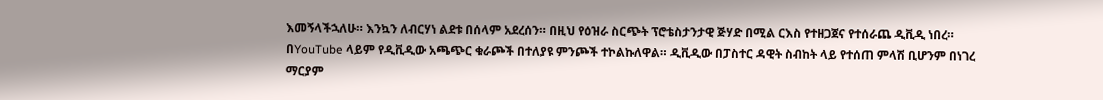እመኝላችኋለሁ። እንኳን ለብርሃነ ልደቱ በሰላም አደረሰን። በዚህ የዕዝራ ስርጭት ፕሮቴስታንታዊ ጅሃድ በሚል ርእስ የተዘጋጀና የተሰራጨ ዲቪዲ ነበረ። በYouTube ላይም የዲቪዲው አጫጭር ቁራጮች በተለያዩ ምንጮች ተኮልኩለዋል። ዲቪዲው በፓስተር ዳዊት ስብከት ላይ የተሰጠ ምላሽ ቢሆንም በነገረ ማርያም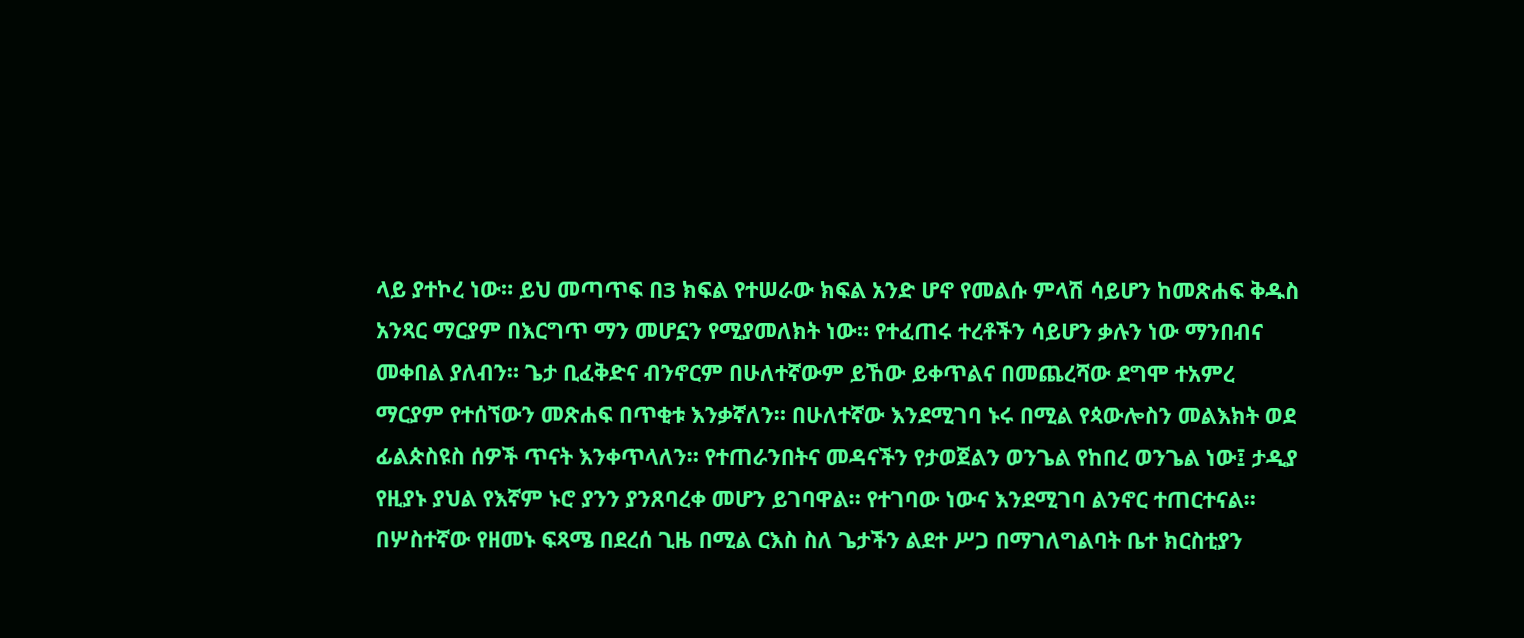ላይ ያተኮረ ነው። ይህ መጣጥፍ በ3 ክፍል የተሠራው ክፍል አንድ ሆኖ የመልሱ ምላሽ ሳይሆን ከመጽሐፍ ቅዱስ አንጻር ማርያም በእርግጥ ማን መሆኗን የሚያመለክት ነው። የተፈጠሩ ተረቶችን ሳይሆን ቃሉን ነው ማንበብና መቀበል ያለብን። ጌታ ቢፈቅድና ብንኖርም በሁለተኛውም ይኸው ይቀጥልና በመጨረሻው ደግሞ ተአምረ ማርያም የተሰኘውን መጽሐፍ በጥቂቱ እንቃኛለን። በሁለተኛው እንደሚገባ ኑሩ በሚል የጳውሎስን መልእክት ወደ ፊልጵስዩስ ሰዎች ጥናት እንቀጥላለን። የተጠራንበትና መዳናችን የታወጀልን ወንጌል የከበረ ወንጌል ነው፤ ታዲያ የዚያኑ ያህል የእኛም ኑሮ ያንን ያንጸባረቀ መሆን ይገባዋል። የተገባው ነውና እንደሚገባ ልንኖር ተጠርተናል። በሦስተኛው የዘመኑ ፍጻሜ በደረሰ ጊዜ በሚል ርእስ ስለ ጌታችን ልደተ ሥጋ በማገለግልባት ቤተ ክርስቲያን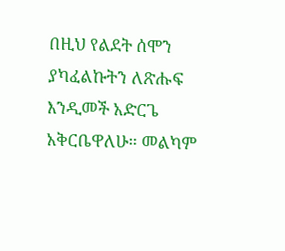በዚህ የልደት ሰሞን ያካፈልኩትን ለጽሑፍ እንዲመች አድርጌ አቅርቤዋለሁ። መልካም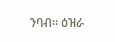ንባብ። ዕዝራ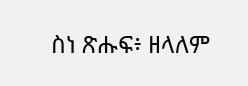ስነ ጽሑፍ፥ ዘላለም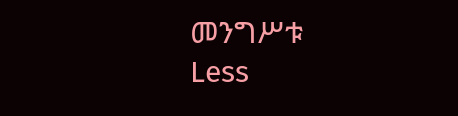መንግሥቱ
Less